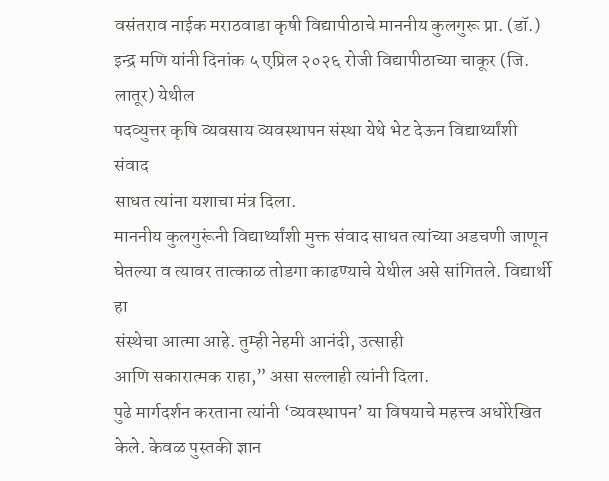वसंतराव नाईक मराठवाडा कृषी विद्यापीठाचे माननीय कुलगुरू प्रा. (डॉ.)
इन्द्र मणि यांनी दिनांक ५ एप्रिल २०२६ रोजी विद्यापीठाच्या चाकूर (जि. लातूर) येथील
पदव्युत्तर कृषि व्यवसाय व्यवस्थापन संस्था येथे भेट देऊन विद्यार्थ्यांशी संवाद
साधत त्यांना यशाचा मंत्र दिला.
माननीय कुलगुरूंनी विद्यार्थ्यांशी मुक्त संवाद साधत त्यांच्या अडचणी जाणून
घेतल्या व त्यावर तात्काळ तोडगा काढण्याचे येथील असे सांगितले. विद्यार्थी हा
संस्थेचा आत्मा आहे. तुम्ही नेहमी आनंदी, उत्साही
आणि सकारात्मक राहा,” असा सल्लाही त्यांनी दिला.
पुढे मार्गदर्शन करताना त्यांनी ‘व्यवस्थापन’ या विषयाचे महत्त्व अधोरेखित
केले. केवळ पुस्तकी ज्ञान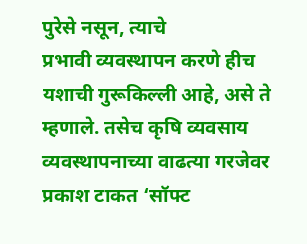पुरेसे नसून, त्याचे
प्रभावी व्यवस्थापन करणे हीच यशाची गुरूकिल्ली आहे, असे ते
म्हणाले. तसेच कृषि व्यवसाय व्यवस्थापनाच्या वाढत्या गरजेवर प्रकाश टाकत ‘सॉफ्ट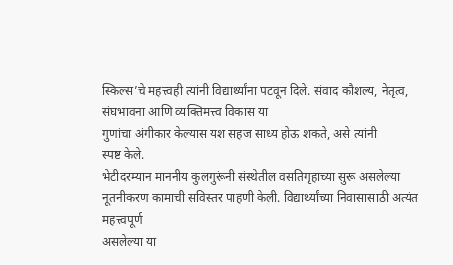स्किल्स’चे महत्त्वही त्यांनी विद्यार्थ्यांना पटवून दिले. संवाद कौशल्य, नेतृत्व, संघभावना आणि व्यक्तिमत्त्व विकास या
गुणांचा अंगीकार केल्यास यश सहज साध्य होऊ शकते, असे त्यांनी
स्पष्ट केले.
भेटीदरम्यान माननीय कुलगुरूंनी संस्थेतील वसतिगृहाच्या सुरू असलेल्या
नूतनीकरण कामाची सविस्तर पाहणी केली. विद्यार्थ्यांच्या निवासासाठी अत्यंत महत्त्वपूर्ण
असलेल्या या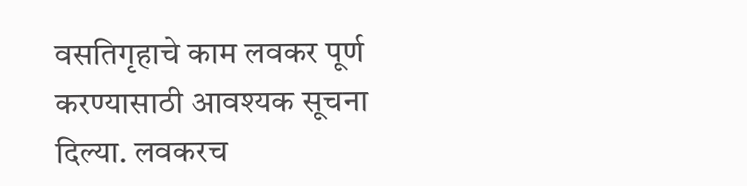वसतिगृहाचे काम लवकर पूर्ण करण्यासाठी आवश्यक सूचना दिल्या. लवकरच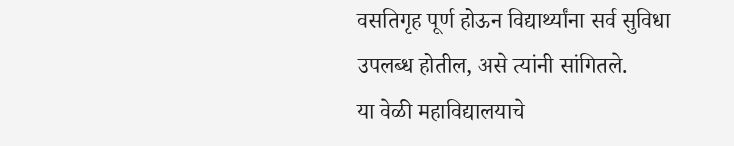वसतिगृह पूर्ण होऊन विद्यार्थ्यांना सर्व सुविधा उपलब्ध होतील, असे त्यांनी सांगितले.
या वेळी महाविद्यालयाचे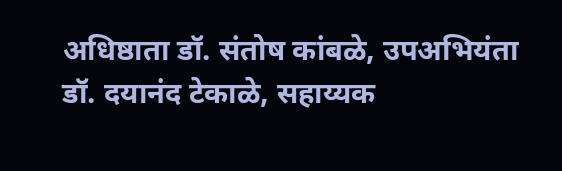अधिष्ठाता डॉ. संतोष कांबळे, उपअभियंता डॉ. दयानंद टेकाळे, सहाय्यक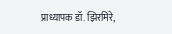प्राध्यापक डॉ. झिरमिरे,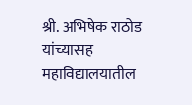श्री. अभिषेक राठोड यांच्यासह
महाविद्यालयातील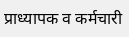प्राध्यापक व कर्मचारी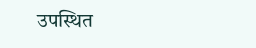उपस्थित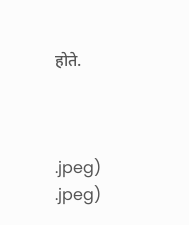होते.



.jpeg)
.jpeg)